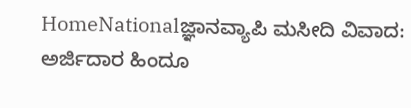HomeNationalಜ್ಞಾನವ್ಯಾಪಿ ಮಸೀದಿ ವಿವಾದ: ಅರ್ಜಿದಾರ ಹಿಂದೂ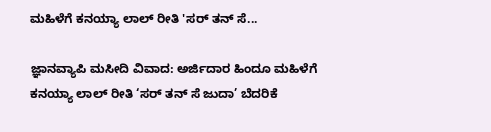ಮಹಿಳೆಗೆ ಕನಯ್ಯಾ ಲಾಲ್ ರೀತಿ 'ಸರ್ ತನ್ ಸೆ...

ಜ್ಞಾನವ್ಯಾಪಿ ಮಸೀದಿ ವಿವಾದ: ಅರ್ಜಿದಾರ ಹಿಂದೂ ಮಹಿಳೆಗೆ ಕನಯ್ಯಾ ಲಾಲ್ ರೀತಿ ‘ಸರ್ ತನ್ ಸೆ ಜುದಾ’ ಬೆದರಿಕೆ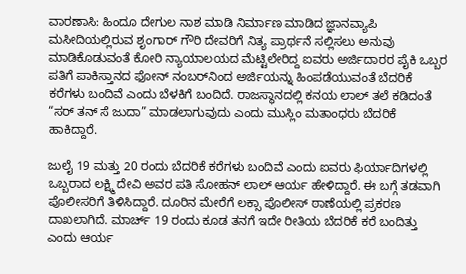ವಾರಣಾಸಿ: ಹಿಂದೂ ದೇಗುಲ ನಾಶ ಮಾಡಿ ನಿರ್ಮಾಣ ಮಾಡಿದ ಜ್ಞಾನವ್ಯಾಪಿ ಮಸೀದಿಯಲ್ಲಿರುವ ಶೃಂಗಾರ್ ಗೌರಿ ದೇವರಿಗೆ ನಿತ್ಯ ಪ್ರಾರ್ಥನೆ ಸಲ್ಲಿಸಲು ಅನುವು ಮಾಡಿಕೊಡುವಂತೆ ಕೋರಿ ನ್ಯಾಯಾಲಯದ ಮೆಟ್ಟಿಲೇರಿದ್ದ ಐವರು ಅರ್ಜಿದಾರರ ಪೈಕಿ ಒಬ್ಬರ ಪತಿಗೆ ಪಾಕಿಸ್ತಾನದ ಫೋನ್ ನಂಬರ್‌ನಿಂದ ಅರ್ಜಿಯನ್ನು ಹಿಂಪಡೆಯುವಂತೆ ಬೆದರಿಕೆ ಕರೆಗಳು ಬಂದಿವೆ ಎಂದು ಬೆಳಕಿಗೆ ಬಂದಿದೆ. ರಾಜಸ್ಥಾನದಲ್ಲಿ ಕನಯ ಲಾಲ್ ತಲೆ ಕಡಿದಂತೆ “ಸರ್ ತನ್ ಸೆ ಜುದಾ” ಮಾಡಲಾಗುವುದು ಎಂದು ಮುಸ್ಲಿಂ ಮತಾಂಧರು ಬೆದರಿಕೆ ಹಾಕಿದ್ದಾರೆ.

ಜುಲೈ 19 ಮತ್ತು 20 ರಂದು ಬೆದರಿಕೆ ಕರೆಗಳು ಬಂದಿವೆ ಎಂದು ಐವರು ಫಿರ್ಯಾದಿಗಳಲ್ಲಿ ಒಬ್ಬರಾದ ಲಕ್ಷ್ಮಿ ದೇವಿ ಅವರ ಪತಿ ಸೋಹನ್ ಲಾಲ್ ಆರ್ಯ ಹೇಳಿದ್ದಾರೆ. ಈ ಬಗ್ಗೆ ತಡವಾಗಿ ಪೊಲೀಸರಿಗೆ ತಿಳಿಸಿದ್ದಾರೆ. ದೂರಿನ ಮೇರೆಗೆ ಲಕ್ಸಾ ಪೊಲೀಸ್ ಠಾಣೆಯಲ್ಲಿ ಪ್ರಕರಣ ದಾಖಲಾಗಿದೆ. ಮಾರ್ಚ್ 19 ರಂದು ಕೂಡ ತನಗೆ ಇದೇ ರೀತಿಯ ಬೆದರಿಕೆ ಕರೆ ಬಂದಿತ್ತು ಎಂದು ಆರ್ಯ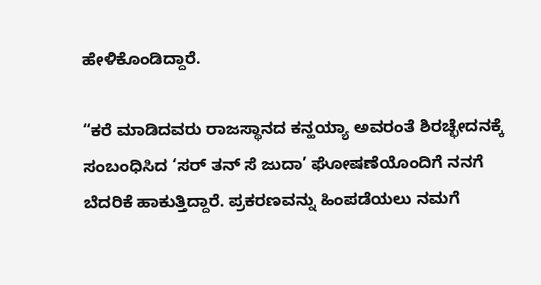ಹೇಳಿಕೊಂಡಿದ್ದಾರೆ.

“ಕರೆ ಮಾಡಿದವರು ರಾಜಸ್ಥಾನದ ಕನ್ಹಯ್ಯಾ ಅವರಂತೆ ಶಿರಚ್ಛೇದನಕ್ಕೆ ಸಂಬಂಧಿಸಿದ ‘ಸರ್ ತನ್ ಸೆ ಜುದಾ’ ಘೋಷಣೆಯೊಂದಿಗೆ ನನಗೆ ಬೆದರಿಕೆ ಹಾಕುತ್ತಿದ್ದಾರೆ. ಪ್ರಕರಣವನ್ನು ಹಿಂಪಡೆಯಲು ನಮಗೆ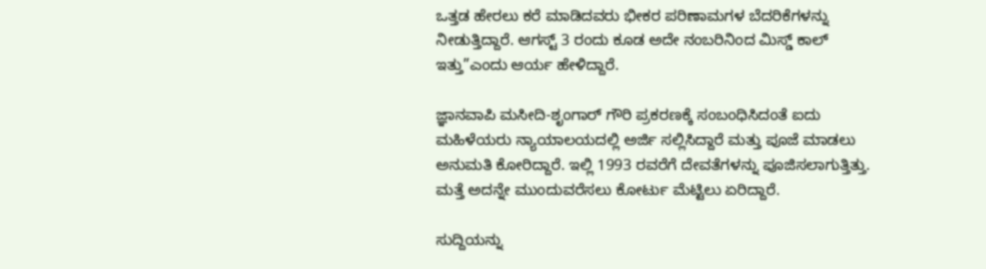ಒತ್ತಡ ಹೇರಲು ಕರೆ ಮಾಡಿದವರು ಭೀಕರ ಪರಿಣಾಮಗಳ ಬೆದರಿಕೆಗಳನ್ನು ನೀಡುತ್ತಿದ್ದಾರೆ. ಆಗಸ್ಟ್ 3 ರಂದು ಕೂಡ ಅದೇ ನಂಬರಿನಿಂದ ಮಿಸ್ಡ್ ಕಾಲ್ ಇತ್ತು”ಎಂದು ಆರ್ಯ ಹೇಳಿದ್ದಾರೆ.

ಜ್ಞಾನವಾಪಿ ಮಸೀದಿ-ಶೃಂಗಾರ್ ಗೌರಿ ಪ್ರಕರಣಕ್ಕೆ ಸಂಬಂಧಿಸಿದಂತೆ ಐದು ಮಹಿಳೆಯರು ನ್ಯಾಯಾಲಯದಲ್ಲಿ ಅರ್ಜಿ ಸಲ್ಲಿಸಿದ್ದಾರೆ ಮತ್ತು ಪೂಜೆ ಮಾಡಲು ಅನುಮತಿ ಕೋರಿದ್ದಾರೆ. ಇಲ್ಲಿ 1993 ರವರೆಗೆ ದೇವತೆಗಳನ್ನು ಪೂಜಿಸಲಾಗುತ್ತಿತ್ತು. ಮತ್ತೆ ಅದನ್ನೇ ಮುಂದುವರೆಸಲು ಕೋರ್ಟು ಮೆಟ್ಟಿಲು ಏರಿದ್ದಾರೆ.

ಸುದ್ದಿಯನ್ನು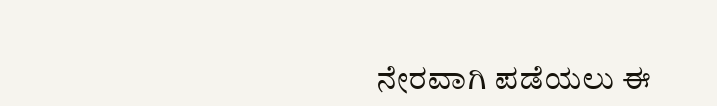ನೇರವಾಗಿ ಪಡೆಯಲು ಈ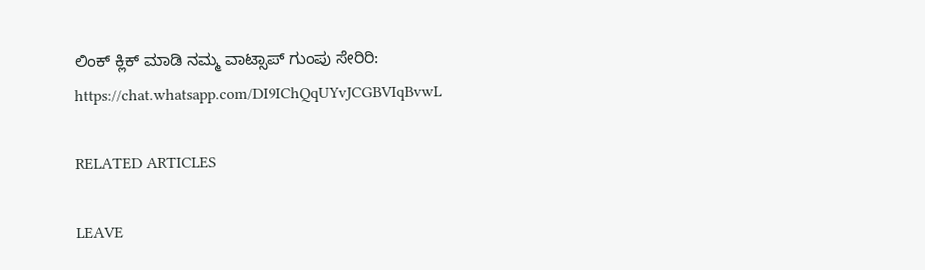ಲಿಂಕ್ ಕ್ಲಿಕ್ ಮಾಡಿ ನಮ್ಮ ವಾಟ್ಸಾಪ್ ಗುಂಪು ಸೇರಿರಿ:
https://chat.whatsapp.com/DI9IChQqUYvJCGBVIqBvwL

RELATED ARTICLES

LEAVE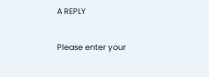A REPLY

Please enter your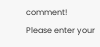comment!
Please enter your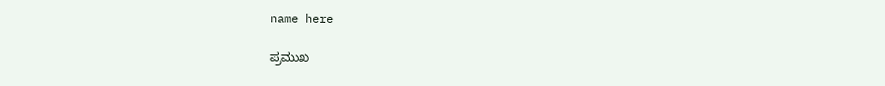name here

ಪ್ರಮುಖ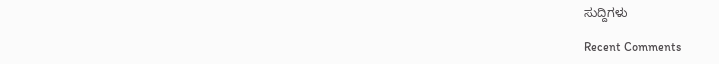ಸುದ್ದಿಗಳು

Recent Comments